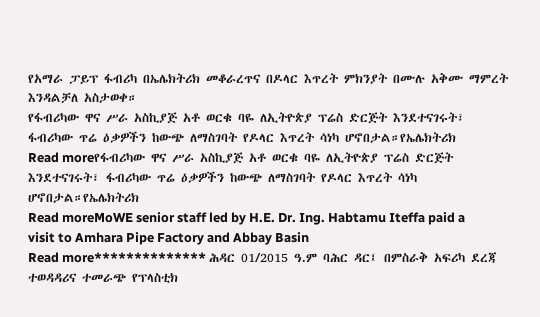የአማራ ፓይፕ ፋብሪካ በኤሌክትሪክ መቆራረጥና በዶላር እጥረት ምክንያት በሙሉ አቅሙ ማምረት እንዳልቻለ አስታወቀ።
የፋብሪካው ዋና ሥራ አስኪያጅ አቶ ወርቁ ባዬ ለኢትዮጵያ ፕሬስ ድርጅት እንደተናገሩት፣ ፋብሪካው ጥሬ ዕቃዎችን ከውጭ ለማስገባት የዶላር እጥረት ሳነካ ሆኖበታል።የኤሌክትሪክ
Read moreየፋብሪካው ዋና ሥራ አስኪያጅ አቶ ወርቁ ባዬ ለኢትዮጵያ ፕሬስ ድርጅት እንደተናገሩት፣ ፋብሪካው ጥሬ ዕቃዎችን ከውጭ ለማስገባት የዶላር እጥረት ሳነካ ሆኖበታል።የኤሌክትሪክ
Read moreMoWE senior staff led by H.E. Dr. Ing. Habtamu Iteffa paid a visit to Amhara Pipe Factory and Abbay Basin
Read more************** ሕዳር 01/2015 ዓ.ም ባሕር ዳር፤ በምስራቅ አፍሪካ ደረጃ ተወዳዳሪና ተመራጭ የፕላስቲክ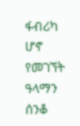ፋብሪካ ሆኖ የመገኘት ዓላማን ሰንቆ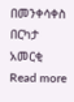በመንቀሳቀስ በርካታ አመርቂ
Read more